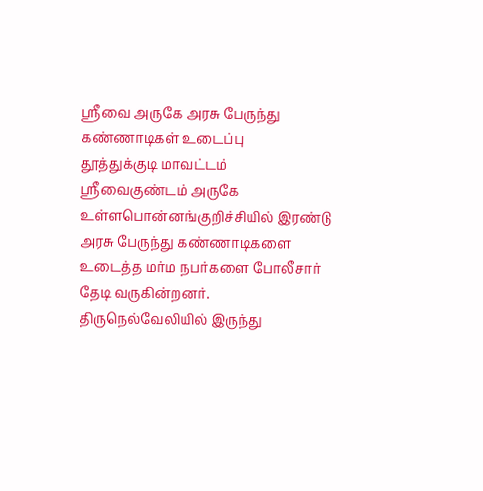ஸ்ரீவை அருகே அரசு பேருந்து கண்ணாடிகள் உடைப்பு
தூத்துக்குடி மாவட்டம் ஸ்ரீவைகுண்டம் அருகே உள்ளபொன்னங்குறிச்சியில் இரண்டு அரசு பேருந்து கண்ணாடிகளை உடைத்த மர்ம நபர்களை போலீசார் தேடி வருகின்றனர்.
திருநெல்வேலியில் இருந்து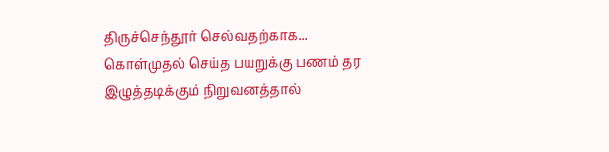திருச்செந்தூர் செல்வதற்காக...
கொள்முதல் செய்த பயறுக்கு பணம் தர இழுத்தடிக்கும் நிறுவனத்தால்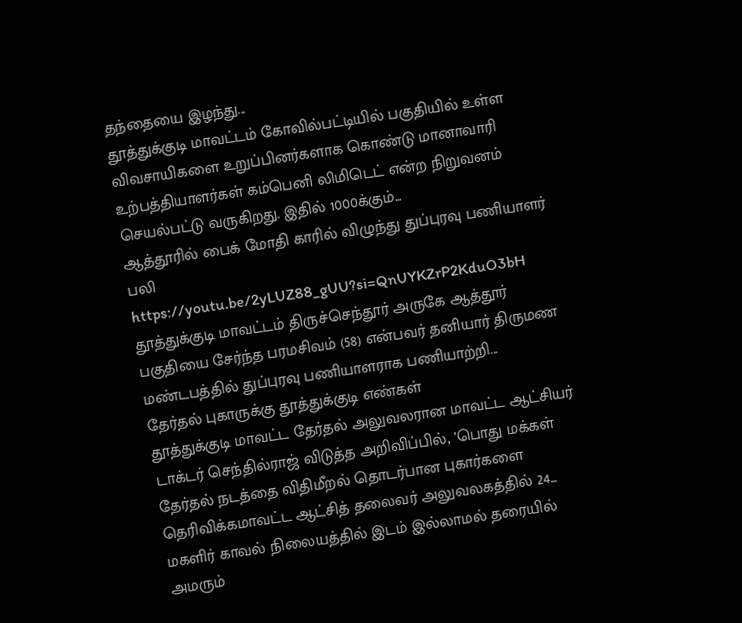தந்தையை இழந்து...
தூத்துக்குடி மாவட்டம் கோவில்பட்டியில் பகுதியில் உள்ள விவசாயிகளை உறுப்பினர்களாக கொண்டு மானாவாரி உற்பத்தியாளர்கள் கம்பெனி லிமிடெட் என்ற நிறுவனம் செயல்பட்டு வருகிறது. இதில் 1000க்கும்...
ஆத்தூரில் பைக் மோதி காரில் விழுந்து துப்புரவு பணியாளர் பலி
https://youtu.be/2yLUZ88_gUU?si=QnUYKZrP2KduO3bH
தூத்துக்குடி மாவட்டம் திருச்செந்தூர் அருகே ஆத்தூர் பகுதியை சேர்ந்த பரமசிவம் (58) என்பவர் தனியார் திருமண மண்டபத்தில் துப்புரவு பணியாளராக பணியாற்றி...
தேர்தல் புகாருக்கு தூத்துக்குடி எண்கள்
தூத்துக்குடி மாவட்ட தேர்தல் அலுவலரான மாவட்ட ஆட்சியர் டாக்டர் செந்தில்ராஜ் விடுத்த அறிவிப்பில், ’பொது மக்கள் தேர்தல் நடத்தை விதிமீறல் தொடர்பான புகார்களை தெரிவிக்கமாவட்ட ஆட்சித் தலைவர் அலுவலகத்தில் 24...
மகளிர் காவல் நிலையத்தில் இடம் இல்லாமல் தரையில் அமரும்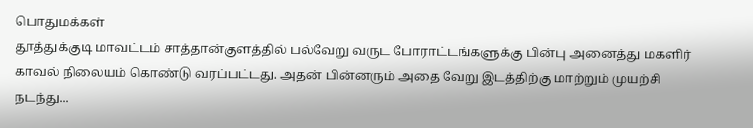பொதுமக்கள்
தூத்துக்குடி மாவட்டம் சாத்தான்குளத்தில் பல்வேறு வருட போராட்டங்களுக்கு பின்பு அனைத்து மகளிர் காவல் நிலையம் கொண்டு வரப்பட்டது. அதன் பின்னரும் அதை வேறு இடத்திற்கு மாற்றும் முயற்சி நடந்து...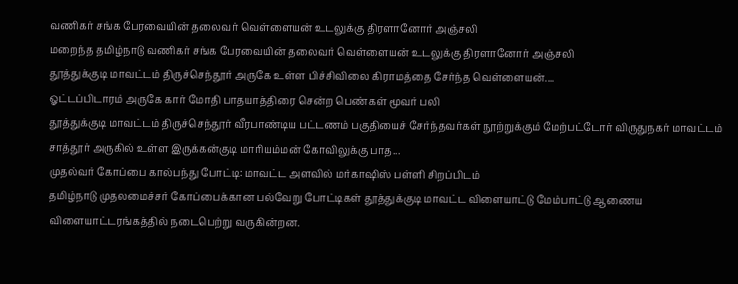வணிகர் சங்க பேரவையின் தலைவர் வெள்ளையன் உடலுக்கு திரளானோர் அஞ்சலி
மறைந்த தமிழ்நாடு வணிகர் சங்க பேரவையின் தலைவர் வெள்ளையன் உடலுக்கு திரளானோர் அஞ்சலி
தூத்துக்குடி மாவட்டம் திருச்செந்தூர் அருகே உள்ள பிச்சிவிலை கிராமத்தை சேர்ந்த வெள்ளையன்....
ஓட்டப்பிடாரம் அருகே கார் மோதி பாதயாத்திரை சென்ற பெண்கள் மூவர் பலி
தூத்துக்குடி மாவட்டம் திருச்செந்தூர் வீரபாண்டிய பட்டணம் பகுதியைச் சேர்ந்தவர்கள் நூற்றுக்கும் மேற்பட்டோர் விருதுநகர் மாவட்டம் சாத்தூர் அருகில் உள்ள இருக்கன்குடி மாரியம்மன் கோவிலுக்கு பாத...
முதல்வர் கோப்பை கால்பந்து போட்டி: மாவட்ட அளவில் மர்காஷிஸ் பள்ளி சிறப்பிடம்
தமிழ்நாடு முதலமைச்சர் கோப்பைக்கான பல்வேறு போட்டிகள் தூத்துக்குடி மாவட்ட விளையாட்டு மேம்பாட்டு ஆணைய விளையாட்டரங்கத்தில் நடைபெற்று வருகின்றன.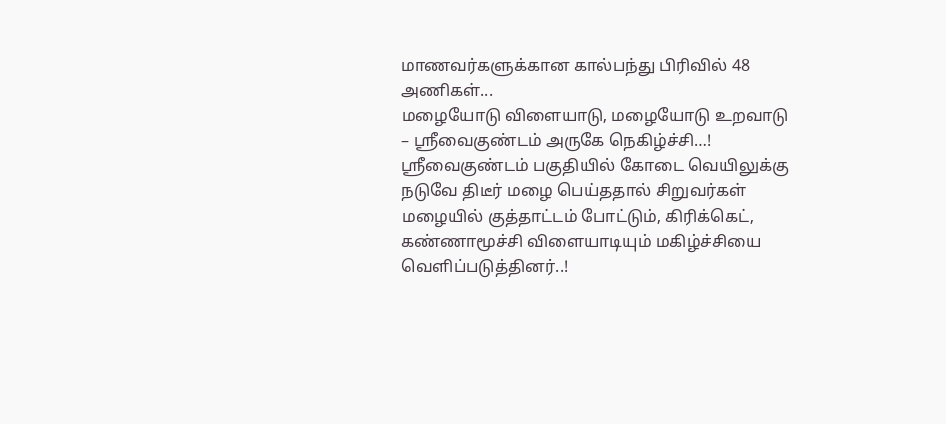மாணவர்களுக்கான கால்பந்து பிரிவில் 48 அணிகள்...
மழையோடு விளையாடு, மழையோடு உறவாடு – ஸ்ரீவைகுண்டம் அருகே நெகிழ்ச்சி…!
ஸ்ரீவைகுண்டம் பகுதியில் கோடை வெயிலுக்கு நடுவே திடீர் மழை பெய்ததால் சிறுவர்கள் மழையில் குத்தாட்டம் போட்டும், கிரிக்கெட், கண்ணாமூச்சி விளையாடியும் மகிழ்ச்சியை வெளிப்படுத்தினர்..!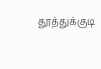தூத்துக்குடி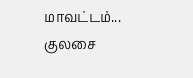மாவட்டம்...
குலசை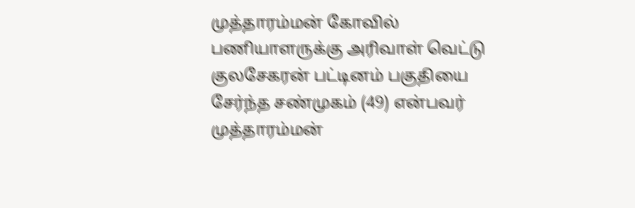முத்தாரம்மன் கோவில் பணியாளருக்கு அரிவாள் வெட்டு
குலசேகரன் பட்டினம் பகுதியை சேர்ந்த சண்முகம் (49) என்பவர் முத்தாரம்மன்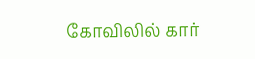கோவிலில் கார்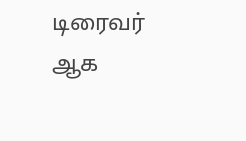டிரைவர் ஆக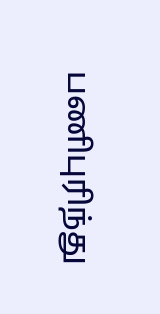பணிபுரிந்து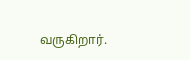வருகிறார்.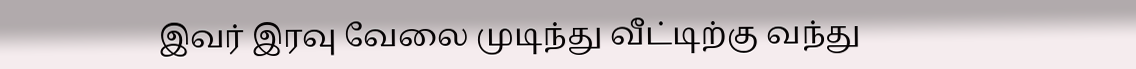இவர் இரவு வேலை முடிந்து வீட்டிற்கு வந்து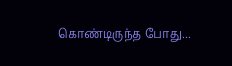கொண்டிருந்த போது...